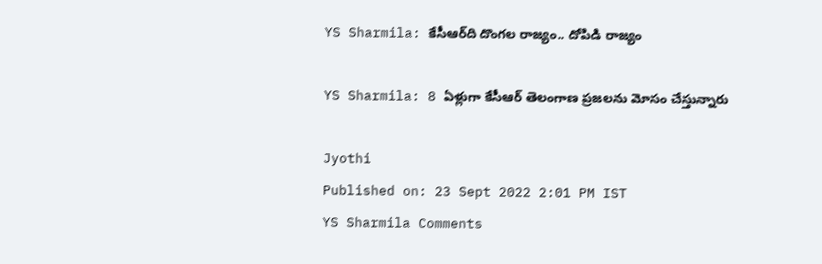YS Sharmila: కేసీఆర్‌ది దొంగల రాజ్యం.. దోపిడి రాజ్యం

YS Sharmila: 8 ఏళ్లుగా కేసీఆర్‌ తెలంగాణ ప్రజలను మోసం చేస్తున్నారు

Jyothi
Published on: 23 Sept 2022 2:01 PM IST
YS Sharmila Comments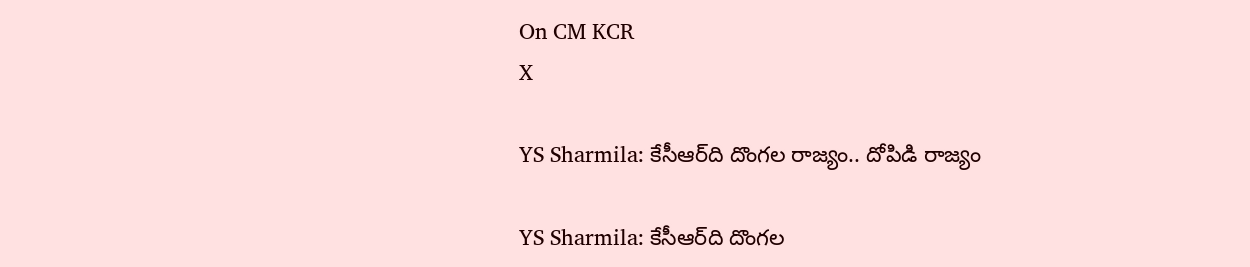On CM KCR
X

YS Sharmila: కేసీఆర్‌ది దొంగల రాజ్యం.. దోపిడి రాజ్యం

YS Sharmila: కేసీఆర్‌ది దొంగల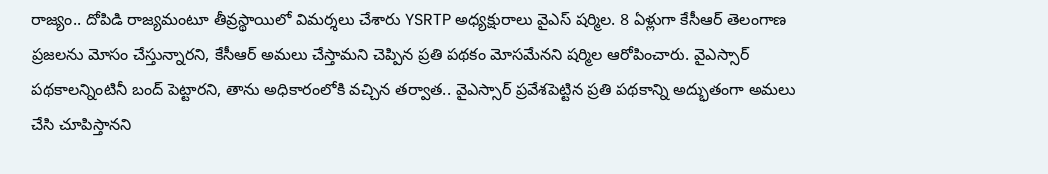రాజ్యం.. దోపిడి రాజ్యమంటూ తీవ్రస్థాయిలో విమర్శలు చేశారు YSRTP అధ్యక్షురాలు వైఎస్‌ షర్మిల. 8 ఏళ్లుగా కేసీఆర్‌ తెలంగాణ ప్రజలను మోసం చేస్తున్నారని, కేసీఆర్‌ అమలు చేస్తామని చెప్పిన ప్రతి పథకం మోసమేనని షర్మిల ఆరోపించారు. వైఎస్సార్‌ పథకాలన్నింటినీ బంద్‌ పెట్టారని, తాను అధికారంలోకి వచ్చిన తర్వాత.. వైఎస్సార్‌ ప్రవేశపెట్టిన ప్రతి పథకాన్ని అద్భుతంగా అమలు చేసి చూపిస్తానని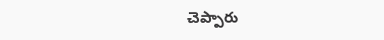చెప్పారు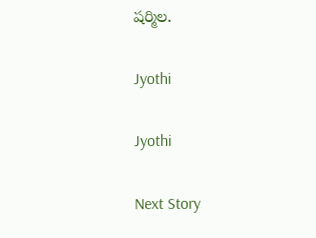షర్మిల.

Jyothi

Jyothi

Next Story